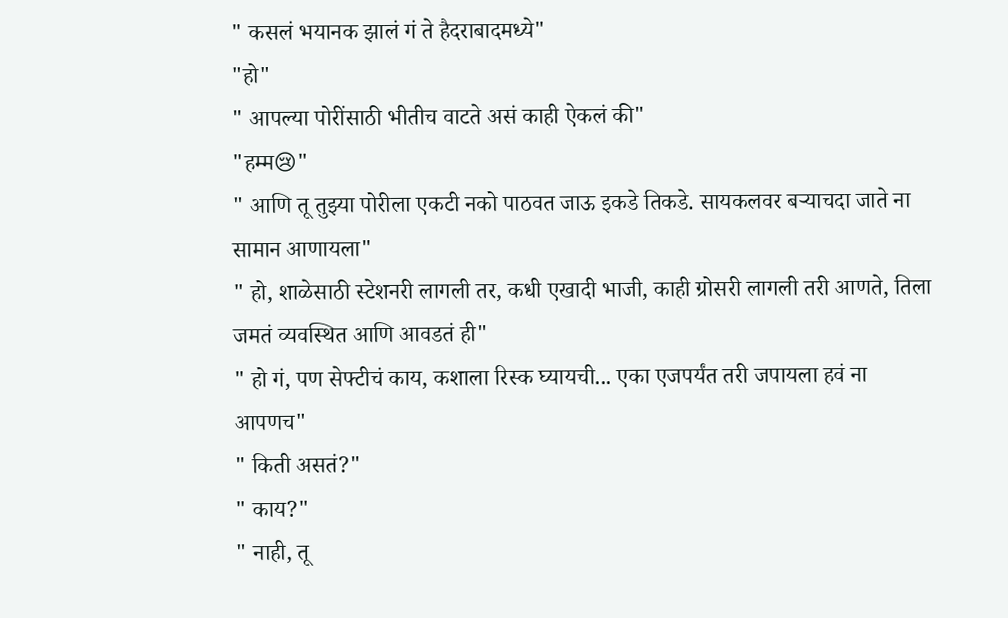" कसलं भयानक झालं गं ते हैदराबादमध्ये"
"हो"
" आपल्या पोरींसाठी भीतीच वाटते असं काही ऐकलं की"
"हम्म😢"
" आणि तू तुझ्या पोरीला एकटी नको पाठवत जाऊ इकडे तिकडे. सायकलवर बऱ्याचदा जाते ना सामान आणायला"
" हो, शाळेसाठी स्टेशनरी लागली तर, कधी एखादी भाजी, काही ग्रोसरी लागली तरी आणते, तिला जमतं व्यवस्थित आणि आवडतं ही"
" हो गं, पण सेफ्टीचं काय, कशाला रिस्क घ्यायची... एका एजपर्यंत तरी जपायला हवं ना आपणच"
" किती असतं?"
" काय?"
" नाही, तू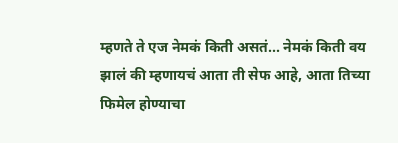म्हणते ते एज नेमकं किती असतं... नेमकं किती वय झालं की म्हणायचं आता ती सेफ आहे, आता तिच्या फिमेल होण्याचा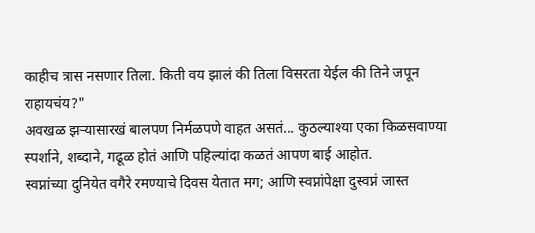काहीच त्रास नसणार तिला. किती वय झालं की तिला विसरता येईल की तिने जपून राहायचंय?"
अवखळ झऱ्यासारखं बालपण निर्मळपणे वाहत असतं... कुठल्याश्या एका किळसवाण्या स्पर्शाने, शब्दाने, गढूळ होतं आणि पहिल्यांदा कळतं आपण बाई आहोत.
स्वप्नांच्या दुनियेत वगैरे रमण्याचे दिवस येतात मग; आणि स्वप्नांपेक्षा दुस्वप्नं जास्त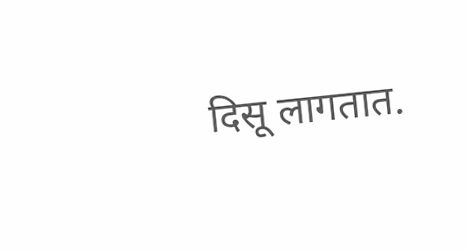दिसू लागतात.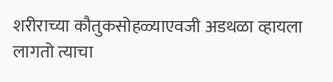शरीराच्या कौतुकसोहळ्याएवजी अडथळा व्हायला लागतो त्याचा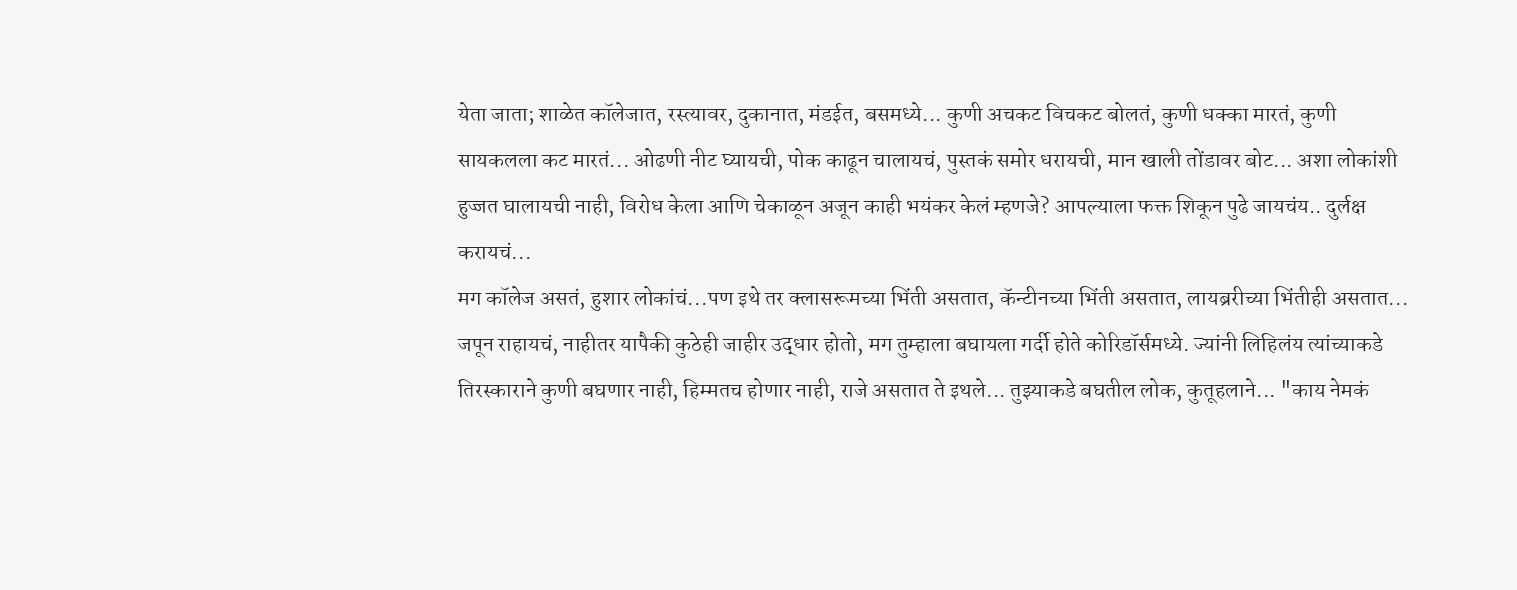येता जाता; शाळेत कॉलेजात, रस्त्यावर, दुकानात, मंडईत, बसमध्ये... कुणी अचकट विचकट बोलतं, कुणी धक्का मारतं, कुणी सायकलला कट मारतं... ओढणी नीट घ्यायची, पोक काढून चालायचं, पुस्तकं समोर धरायची, मान खाली तोंडावर बोट... अशा लोकांशी हुज्जत घालायची नाही, विरोध केला आणि चेकाळून अजून काही भयंकर केलं म्हणजे? आपल्याला फक्त शिकून पुढे जायचंय.. दुर्लक्ष करायचं...
मग कॉलेज असतं, हुशार लोकांचं...पण इथे तर क्लासरूमच्या भिंती असतात, कॅन्टीनच्या भिंती असतात, लायब्ररीच्या भिंतीही असतात... जपून राहायचं, नाहीतर यापैकी कुठेही जाहीर उद्धार होतो, मग तुम्हाला बघायला गर्दी होते कोरिडॉर्समध्ये. ज्यांनी लिहिलंय त्यांच्याकडे तिरस्काराने कुणी बघणार नाही, हिम्मतच होणार नाही, राजे असतात ते इथले... तुझ्याकडे बघतील लोक, कुतूहलाने... "काय नेमकं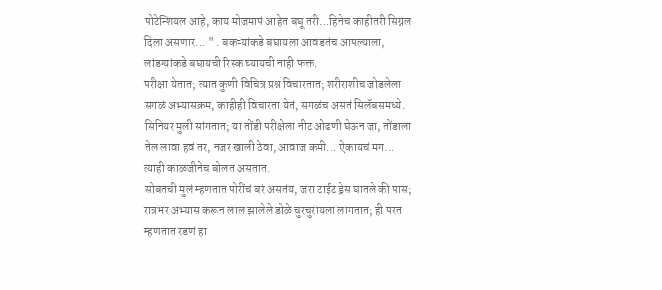पोटेन्शियल आहे, काय मोजमापं आहेत बघू तरी...हिनेच काहीतरी सिग्नल दिला असणार... " . बकऱ्यांकडे बघायला आवडतंच आपल्याला, लांडग्यांकडे बघायची रिस्क घ्यायची नाही फक्त.
परीक्षा येतात; त्यात कुणी विचित्र प्रश्न विचारतात; शरीराशीच जोडलेला सगळं अभ्यासक्रम, काहीही विचारता येतं, सगळंच असतं सिलॅबसमध्ये. सिनियर मुली सांगतात; या तोंडी परीक्षेला नीट ओढणी घेऊन जा, तोंडाला तेल लावा हवं तर, नजर खाली ठेवा, आवाज कमी... ऐकायचं मग... त्याही काळजीनेच बोलत असतात.
सोबतची मुलं म्हणतात पोरींचं बरं असतंय, जरा टाईट ड्रेस घातले की पास; रात्रभर अभ्यास करून लाल झालेले डोळे चुरचुरायला लागतात; ही परत म्हणतात रडणं हा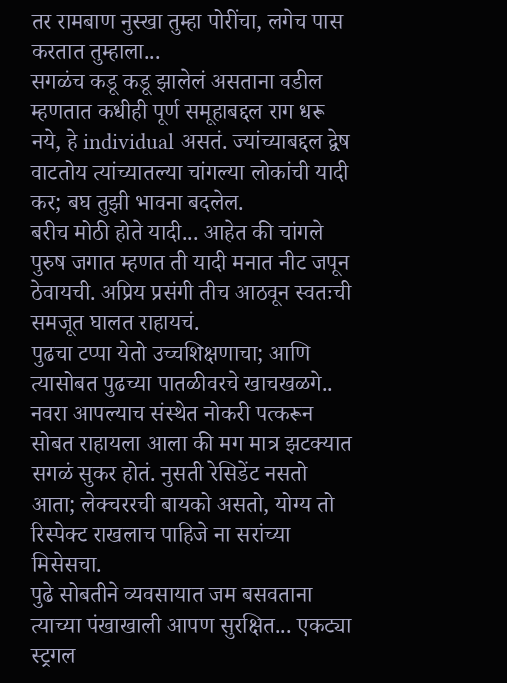तर रामबाण नुस्खा तुम्हा पोरींचा, लगेच पास करतात तुम्हाला...
सगळंच कडू कडू झालेलं असताना वडील म्हणतात कधीही पूर्ण समूहाबद्दल राग धरू नये, हे individual असतं. ज्यांच्याबद्दल द्वेष वाटतोय त्यांच्यातल्या चांगल्या लोकांची यादी कर; बघ तुझी भावना बदलेल.
बरीच मोठी होते यादी... आहेत की चांगले पुरुष जगात म्हणत ती यादी मनात नीट जपून ठेवायची. अप्रिय प्रसंगी तीच आठवून स्वतःची समजूत घालत राहायचं.
पुढचा टप्पा येतो उच्चशिक्षणाचा; आणि त्यासोबत पुढच्या पातळीवरचे खाचखळगे..
नवरा आपल्याच संस्थेत नोकरी पत्करून सोबत राहायला आला की मग मात्र झटक्यात सगळं सुकर होतं. नुसती रेसिडेंट नसतो आता; लेक्चररची बायको असतो, योग्य तो रिस्पेक्ट राखलाच पाहिजे ना सरांच्या मिसेसचा.
पुढे सोबतीने व्यवसायात जम बसवताना त्याच्या पंखाखाली आपण सुरक्षित... एकट्या स्ट्रगल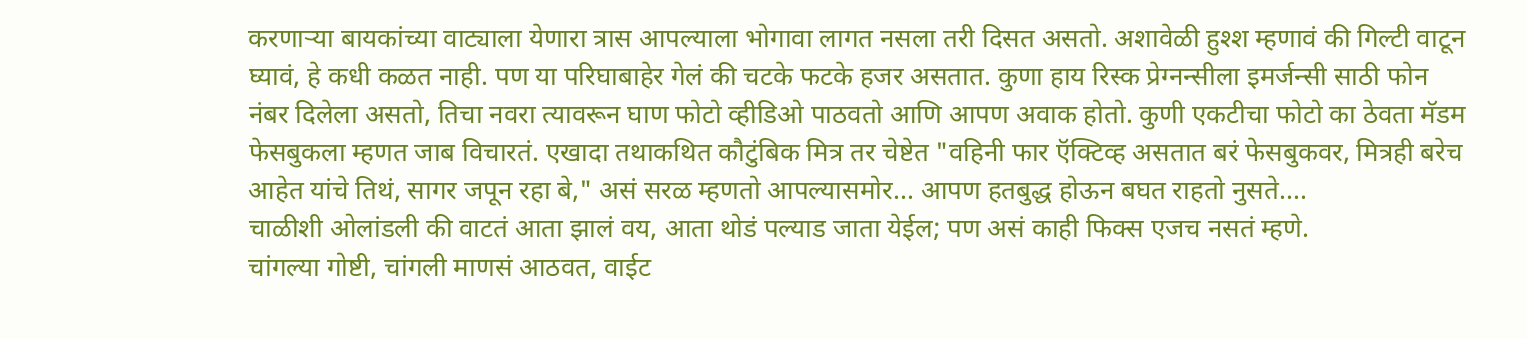करणाऱ्या बायकांच्या वाट्याला येणारा त्रास आपल्याला भोगावा लागत नसला तरी दिसत असतो. अशावेळी हुश्श म्हणावं की गिल्टी वाटून घ्यावं, हे कधी कळत नाही. पण या परिघाबाहेर गेलं की चटके फटके हजर असतात. कुणा हाय रिस्क प्रेग्नन्सीला इमर्जन्सी साठी फोन नंबर दिलेला असतो, तिचा नवरा त्यावरून घाण फोटो व्हीडिओ पाठवतो आणि आपण अवाक होतो. कुणी एकटीचा फोटो का ठेवता मॅडम फेसबुकला म्हणत जाब विचारतं. एखादा तथाकथित कौटुंबिक मित्र तर चेष्टेत "वहिनी फार ऍक्टिव्ह असतात बरं फेसबुकवर, मित्रही बरेच आहेत यांचे तिथं, सागर जपून रहा बे," असं सरळ म्हणतो आपल्यासमोर... आपण हतबुद्ध होऊन बघत राहतो नुसते....
चाळीशी ओलांडली की वाटतं आता झालं वय, आता थोडं पल्याड जाता येईल; पण असं काही फिक्स एजच नसतं म्हणे.
चांगल्या गोष्टी, चांगली माणसं आठवत, वाईट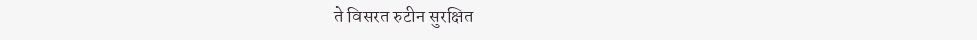ते विसरत रुटीन सुरक्षित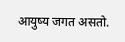आयुष्य जगत असतो.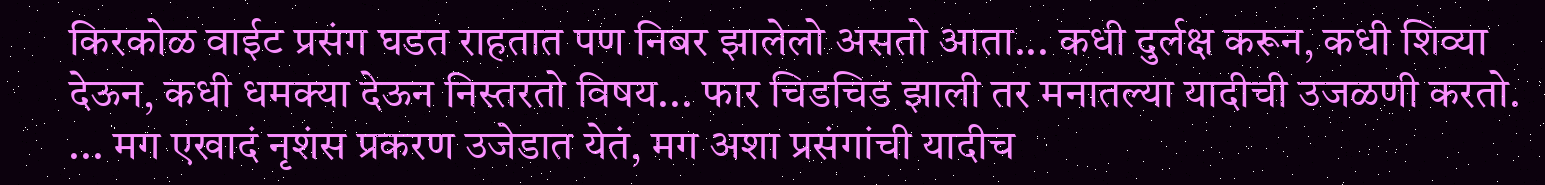किरकोळ वाईट प्रसंग घडत राहतात पण निबर झालेलो असतो आता... कधी दुर्लक्ष करून, कधी शिव्या देऊन, कधी धमक्या देऊन निस्तरतो विषय... फार चिडचिड झाली तर मनातल्या यादीची उजळणी करतो.
... मग एखादं नृशंस प्रकरण उजेडात येतं, मग अशा प्रसंगांची यादीच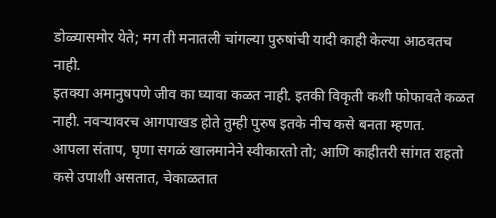डोळ्यासमोर येते; मग ती मनातली चांगल्या पुरुषांची यादी काही केल्या आठवतच नाही.
इतक्या अमानुषपणे जीव का घ्यावा कळत नाही. इतकी विकृती कशी फोफावते कळत नाही. नवऱ्यावरच आगपाखड होते तुम्ही पुरुष इतके नीच कसे बनता म्हणत.
आपला संताप, घृणा सगळं खालमानेने स्वीकारतो तो; आणि काहीतरी सांगत राहतो कसे उपाशी असतात, चेकाळतात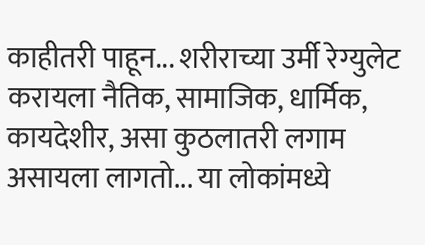काहीतरी पाहून... शरीराच्या उर्मी रेग्युलेट करायला नैतिक, सामाजिक, धार्मिक, कायदेशीर, असा कुठलातरी लगाम असायला लागतो... या लोकांमध्ये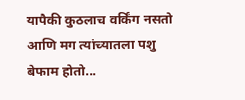यापैकी कुठलाच वर्किंग नसतो आणि मग त्यांच्यातला पशु बेफाम होतो...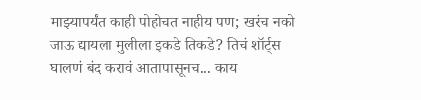माझ्यापर्यंत काही पोहोचत नाहीय पण; खरंच नको जाऊ द्यायला मुलीला इकडे तिकडे? तिचं शॉर्ट्स घालणं बंद करावं आतापासूनच... काय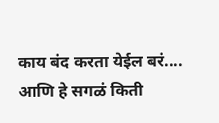काय बंद करता येईल बरं.... आणि हे सगळं किती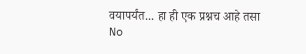वयापर्यंत... हा ही एक प्रश्नच आहे तसा
No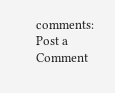comments:
Post a Comment